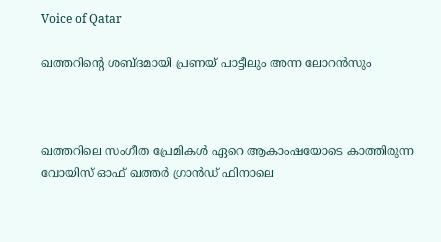Voice of Qatar

ഖത്തറിന്റെ ശബ്ദമായി പ്രണയ് പാട്ടീലും അന്ന ലോറൻസും



ഖത്തറിലെ സംഗീത പ്രേമികൾ ഏറെ ആകാംഷയോടെ കാത്തിരുന്ന വോയിസ് ഓഫ് ഖത്തർ ഗ്രാൻഡ് ഫിനാലെ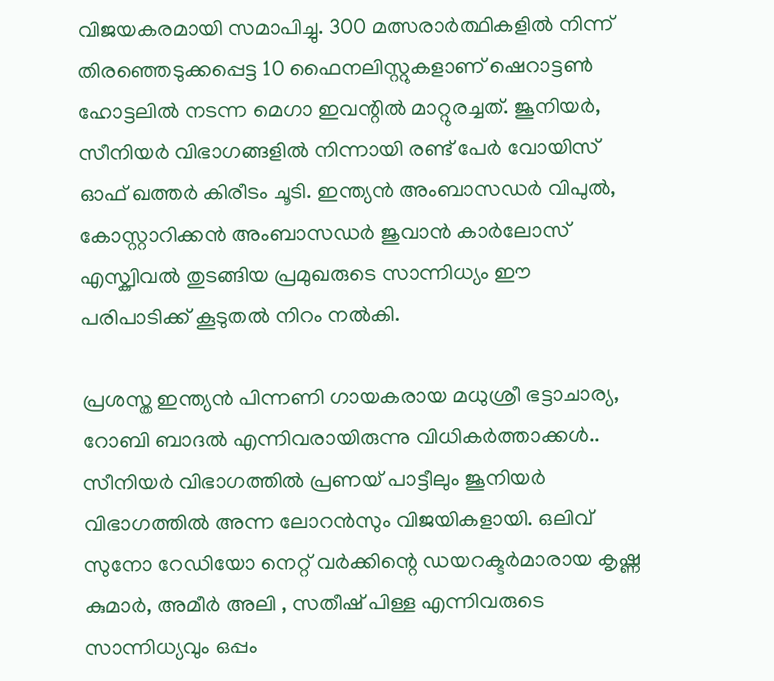വിജയകരമായി സമാപിച്ചു. 300 മത്സരാർത്ഥികളിൽ നിന്ന് തിരഞ്ഞെടുക്കപ്പെട്ട 10 ഫൈനലിസ്റ്റുകളാണ് ഷെറാട്ടൺ ഹോട്ടലിൽ നടന്ന മെഗാ ഇവന്റിൽ മാറ്റുരച്ചത്. ജൂനിയർ, സീനിയർ വിഭാഗങ്ങളിൽ നിന്നായി രണ്ട് പേർ വോയിസ് ഓഫ് ഖത്തർ കിരീടം ചൂടി. ഇന്ത്യൻ അംബാസഡർ വിപുൽ, കോസ്റ്റാറിക്കൻ അംബാസഡർ ജുവാൻ കാർലോസ് എസ്ക്വിവൽ തുടങ്ങിയ പ്രമുഖരുടെ സാന്നിധ്യം ഈ പരിപാടിക്ക് കൂടുതൽ നിറം നൽകി.

പ്രശസ്ത ഇന്ത്യൻ പിന്നണി ഗായകരായ മധുശ്രീ ഭട്ടാചാര്യ, റോബി ബാദൽ എന്നിവരായിരുന്നു വിധികർത്താക്കൾ.. സീനിയർ വിഭാഗത്തിൽ പ്രണയ് പാട്ടീലും ജൂനിയർ വിഭാഗത്തിൽ അന്ന ലോറൻസും വിജയികളായി. ഒലിവ് സുനോ റേഡിയോ നെറ്റ് വർക്കിന്റെ ഡയറക്ടർമാരായ കൃഷ്ണ കുമാർ, അമീർ അലി , സതീഷ് പിള്ള എന്നിവരുടെ സാന്നിധ്യവും ഒപ്പം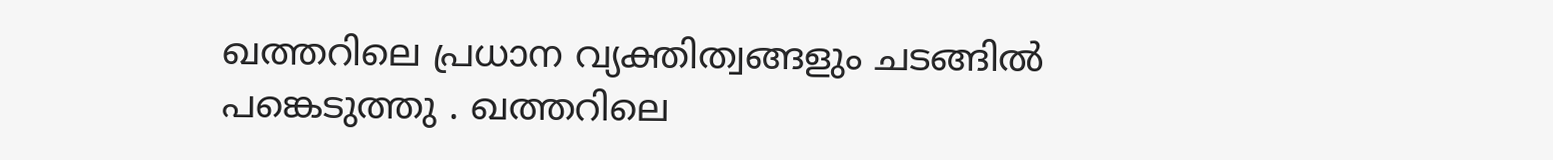ഖത്തറിലെ പ്രധാന വ്യക്തിത്വങ്ങളും ചടങ്ങിൽ പങ്കെടുത്തു . ഖത്തറിലെ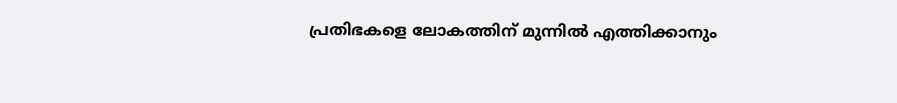പ്രതിഭകളെ ലോകത്തിന് മുന്നിൽ എത്തിക്കാനും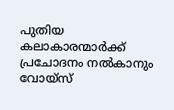പുതിയ കലാകാരന്മാർക്ക് പ്രചോദനം നൽകാനും വോയ്‌സ്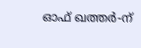ഓഫ് ഖത്തർ-ന്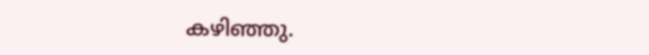കഴിഞ്ഞു.